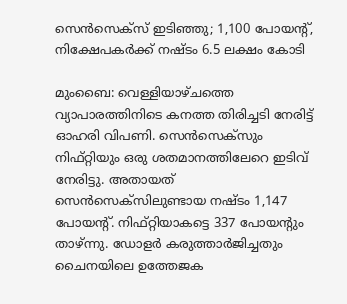സെൻസെക്‌സ് ഇടിഞ്ഞു; 1,100 പോയന്റ്, നിക്ഷേപകർക്ക് നഷ്ടം 6.5 ലക്ഷം കോടി

മുംബൈ: വെള്ളിയാഴ്ചത്തെ വ്യാപാരത്തിനിടെ കനത്ത തിരിച്ചടി നേരിട്ട് ഓഹരി വിപണി. സെന്‍സെക്‌സും നിഫ്റ്റിയും ഒരു ശതമാനത്തിലേറെ ഇടിവ് നേരിട്ടു. അതായത് സെന്‍സെക്‌സിലുണ്ടായ നഷ്ടം 1,147 പോയന്റ്. നിഫ്റ്റിയാകട്ടെ 337 പോയന്റും താഴ്ന്നു. ഡോളര്‍ കരുത്താര്‍ജിച്ചതും ചൈനയിലെ ഉത്തേജക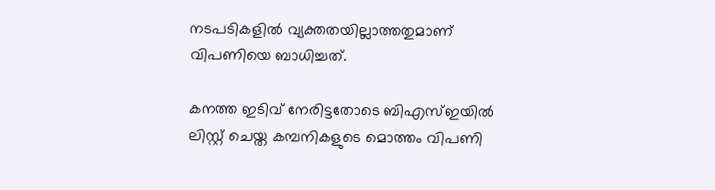നടപടികളില്‍ വ്യക്തതയില്ലാത്തതുമാണ് വിപണിയെ ബാധിച്ചത്.

കനത്ത ഇടിവ് നേരിട്ടതോടെ ബിഎസ്ഇയില്‍ ലിസ്റ്റ് ചെയ്ത കമ്പനികളുടെ മൊത്തം വിപണി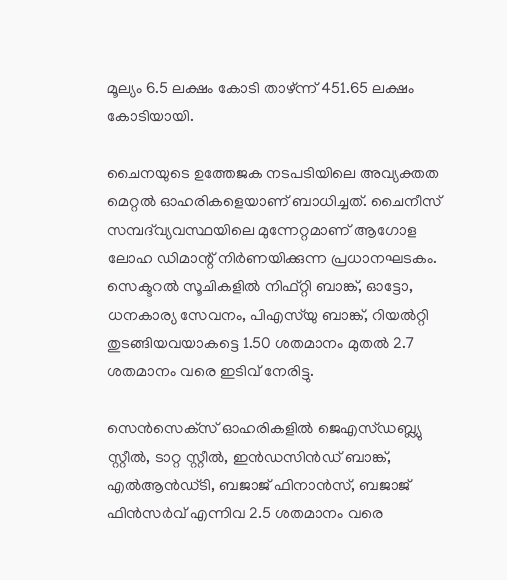മൂല്യം 6.5 ലക്ഷം കോടി താഴ്ന്ന് 451.65 ലക്ഷം കോടിയായി.

ചൈനയുടെ ഉത്തേജക നടപടിയിലെ അവ്യക്തത മെറ്റല്‍ ഓഹരികളെയാണ് ബാധിച്ചത്. ചൈനീസ് സമ്പദ്‌വ്യവസ്ഥയിലെ മുന്നേറ്റമാണ് ആഗോള ലോഹ ഡിമാന്റ് നിര്‍ണയിക്കുന്ന പ്രധാനഘടകം. സെക്ടറല്‍ സൂചികളില്‍ നിഫ്റ്റി ബാങ്ക്, ഓട്ടോ, ധനകാര്യ സേവനം, പിഎസ്‌യു ബാങ്ക്, റിയല്‍റ്റി തുടങ്ങിയവയാകട്ടെ 1.50 ശതമാനം മുതല്‍ 2.7 ശതമാനം വരെ ഇടിവ് നേരിട്ടു.

സെന്‍സെക്‌സ് ഓഹരികളില്‍ ജെഎസ്ഡബ്ല്യു സ്റ്റീല്‍, ടാറ്റ സ്റ്റീല്‍, ഇന്‍ഡസിന്‍ഡ് ബാങ്ക്, എല്‍ആന്‍ഡ്ടി, ബജാജ് ഫിനാന്‍സ്, ബജാജ് ഫിന്‍സര്‍വ് എന്നിവ 2.5 ശതമാനം വരെ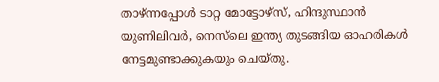താഴ്ന്നപ്പോള്‍ ടാറ്റ മോട്ടോഴ്‌സ്, ഹിന്ദുസ്ഥാന്‍ യുണിലിവര്‍, നെസ്‌ലെ ഇന്ത്യ തുടങ്ങിയ ഓഹരികള്‍ നേട്ടമുണ്ടാക്കുകയും ചെയ്തു.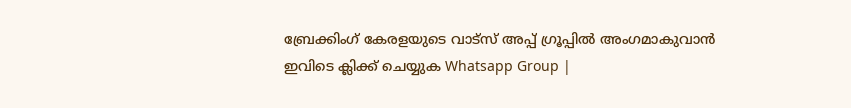ബ്രേക്കിംഗ് കേരളയുടെ വാട്സ് അപ്പ് ഗ്രൂപ്പിൽ അംഗമാകുവാൻ ഇവിടെ ക്ലിക്ക് ചെയ്യുക Whatsapp Group |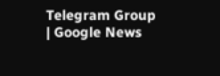Telegram Group | Google News